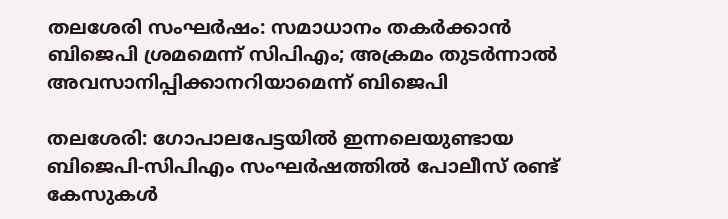തലശേരി സംഘർഷം: സമാധാനം തകർക്കാൻ ബിജെപി ശ്രമമെന്ന് സിപിഎം; അക്രമം തുടർന്നാൽ അവസാനിപ്പിക്കാനറിയാമെന്ന് ബിജെപി

തലശേരി: ഗോപാലപേട്ടയിൽ ഇന്നലെയുണ്ടായ ബിജെപി-സിപിഎം സംഘർഷത്തിൽ പോലീസ് രണ്ട് കേസുകൾ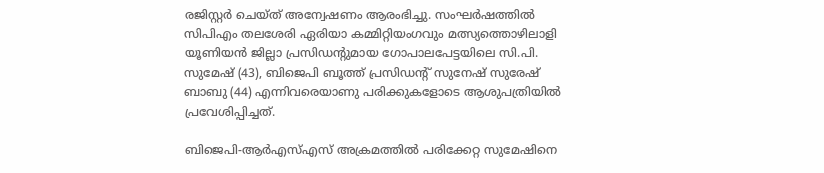രജിസ്റ്റർ ചെയ്ത് അന്വേഷണം ആരംഭിച്ചു. സംഘർഷത്തിൽ സിപിഎം തലശേരി ഏരിയാ കമ്മിറ്റിയംഗവും മത്സ്യത്തൊഴിലാളി യൂണിയൻ ജില്ലാ പ്രസിഡന്‍റുമായ ഗോപാലപേട്ടയിലെ സി.പി. സുമേഷ് (43), ബിജെപി ബൂത്ത് പ്രസിഡന്‍റ് സുനേഷ് സുരേഷ് ബാബു (44) എന്നിവരെയാണു പരിക്കുകളോടെ ആശുപത്രിയിൽ പ്രവേശിപ്പിച്ചത്.

ബിജെപി-ആർഎസ്‌എസ്‌ അക്രമത്തിൽ പരിക്കേറ്റ സുമേഷിനെ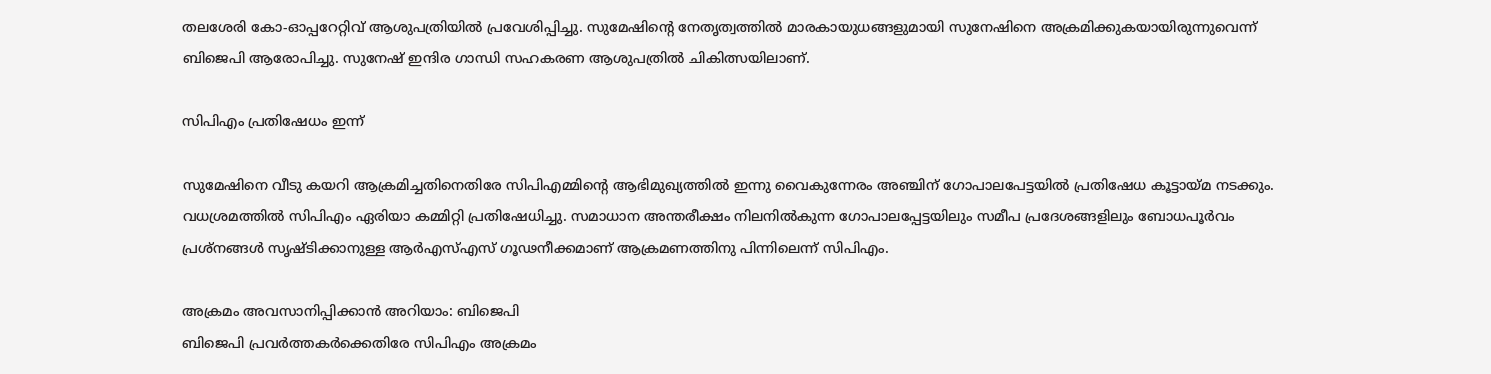തലശേരി കോ-ഓപ്പറേറ്റിവ്‌ ആശുപത്രിയിൽ പ്രവേശിപ്പിച്ചു. സുമേഷിന്‍റെ നേതൃത്വത്തിൽ മാരകായുധങ്ങളുമായി സുനേഷിനെ അക്രമിക്കുകയായിരുന്നുവെന്ന് ബിജെപി ആരോപിച്ചു. സുനേഷ് ഇന്ദിര ഗാന്ധി സഹകരണ ആശുപത്രിൽ ചികിത്സയിലാണ്.

സിപിഎം പ്രതിഷേധം ഇന്ന്‌

സുമേഷിനെ വീടു കയറി ആക്രമിച്ചതിനെതിരേ സിപിഎമ്മിന്‍റെ ആഭിമുഖ്യത്തിൽ ഇന്നു വൈകുന്നേരം അഞ്ചിന് ഗോപാലപേട്ടയിൽ പ്രതിഷേധ കൂട്ടായ്മ നടക്കും. വധശ്രമത്തിൽ സിപിഎം ഏരിയാ കമ്മിറ്റി പ്രതിഷേധിച്ചു. സമാധാന അന്തരീക്ഷം നിലനിൽകുന്ന ഗോപാലപ്പേട്ടയിലും സമീപ പ്രദേശങ്ങളിലും ബോധപൂർവം പ്രശ്നങ്ങൾ സൃഷ്‌ടിക്കാനുള്ള ആർഎസ്‌എസ്‌ ഗൂഢനീക്കമാണ് ആക്രമണത്തിനു പിന്നിലെന്ന് സിപിഎം.

അക്രമം അവസാനിപ്പിക്കാൻ അറിയാം: ബിജെപി
ബിജെപി പ്രവർത്തകർക്കെതിരേ സിപിഎം അക്രമം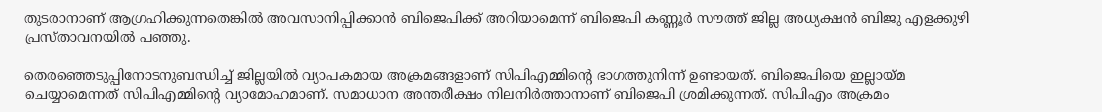തുടരാനാണ് ആഗ്രഹിക്കുന്നതെങ്കിൽ അവസാനിപ്പിക്കാൻ ബിജെപിക്ക് അറിയാമെന്ന് ബിജെപി കണ്ണൂർ സൗത്ത് ജില്ല അധ്യക്ഷൻ ബിജു എളക്കുഴി പ്രസ്താവനയിൽ പഞ്ഞു.

തെരഞ്ഞെടുപ്പിനോടനുബന്ധിച്ച് ജില്ലയിൽ വ്യാപകമായ അക്രമങ്ങളാണ് സിപിഎമ്മിന്‍റെ ഭാഗത്തുനിന്ന് ഉണ്ടായത്. ബിജെപിയെ ഇല്ലായ്മ ചെയ്യാമെന്നത് സിപിഎമ്മിന്‍റെ വ്യാമോഹമാണ്. സമാധാന അന്തരീക്ഷം നിലനിർത്താനാണ് ബിജെപി ശ്രമിക്കുന്നത്. സിപിഎം അക്രമം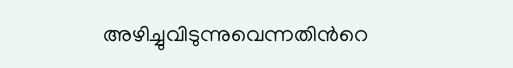അഴിച്ചുവിടുന്നുവെന്നതിന്‍റെ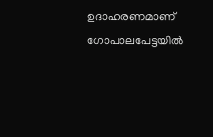ഉദാഹരണമാണ് ഗോപാലപേട്ടയിൽ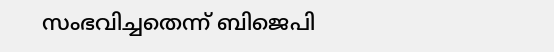സംഭവിച്ചതെന്ന് ബിജെപി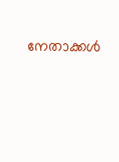നേതാക്കൾ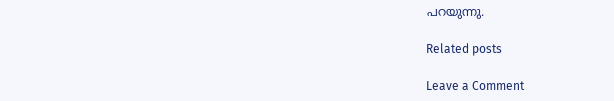പറയുന്നു.

Related posts

Leave a Comment